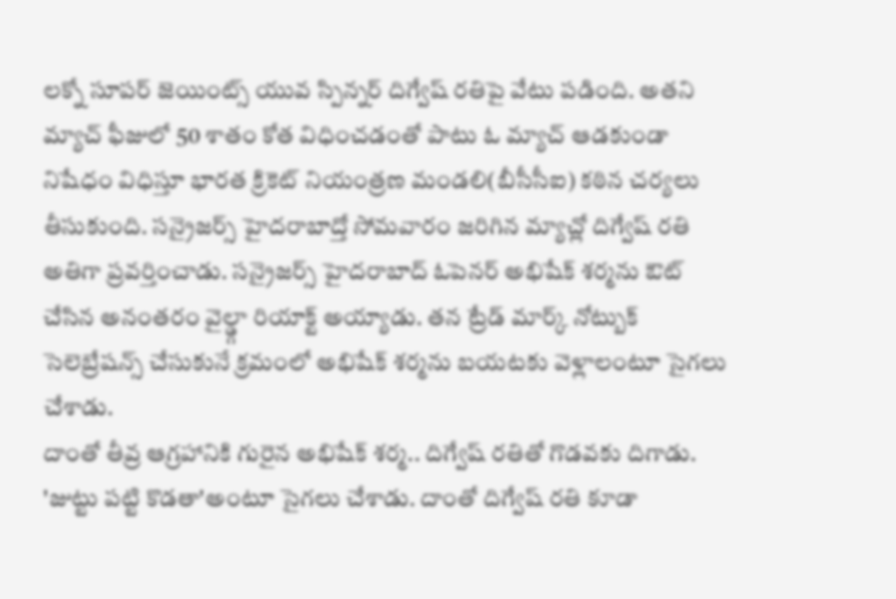లక్నో సూపర్ జెయింట్స్ యువ స్పిన్నర్ దిగ్వేష్ రతిపై వేటు పడింది. అతని మ్యాచ్ ఫీజులో 50 శాతం కోత విధించడంతో పాటు ఓ మ్యాచ్ ఆడకుండా నిషేధం విధిస్తూ భారత క్రికెట్ నియంత్రణ మండలి(బీసీసీఐ) కఠిన చర్యలు తీసుకుంది. సన్రైజర్స్ హైదరాబాద్తో సోమవారం జరిగిన మ్యాచ్లో దిగ్వేష్ రతి అతిగా ప్రవర్తించాడు. సన్రైజర్స్ హైదరాబాద్ ఓపెనర్ అభిషేక్ శర్మను ఔట్ చేసిన అనంతరం వైల్డ్గా రియాక్ట్ అయ్యాడు. తన ట్రేడ్ మార్క్ నోట్బుక్ సెలెబ్రేషన్స్ చేసుకునే క్రమంలో అభిషేక్ శర్మను బయటకు వెళ్లాలంటూ సైగలు చేశాడు.
దాంతో తీవ్ర ఆగ్రహానికి గురైన అభిషేక్ శర్మ.. దిగ్వేష్ రతితో గొడవకు దిగాడు. 'జుట్టు పట్టి కొడతా'అంటూ సైగలు చేశాడు. దాంతో దిగ్వేష్ రతి కూడా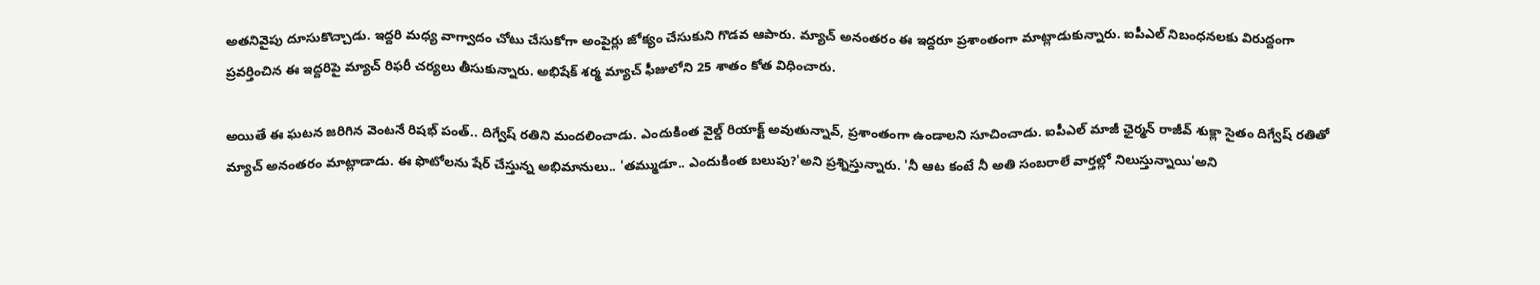అతనివైపు దూసుకొచ్చాడు. ఇద్దరి మధ్య వాగ్వాదం చోటు చేసుకోగా అంపైర్లు జోక్యం చేసుకుని గొడవ ఆపారు. మ్యాచ్ అనంతరం ఈ ఇద్దరూ ప్రశాంతంగా మాట్లాడుకున్నారు. ఐపీఎల్ నిబంధనలకు విరుద్దంగా ప్రవర్తించిన ఈ ఇద్దరిపై మ్యాచ్ రిఫరీ చర్యలు తీసుకున్నారు. అభిషేక్ శర్మ మ్యాచ్ ఫీజులోని 25 శాతం కోత విధించారు.

అయితే ఈ ఘటన జరిగిన వెంటనే రిషభ్ పంత్.. దిగ్వేష్ రతిని మందలించాడు. ఎందుకింత వైల్డ్ రియాక్ట్ అవుతున్నావ్, ప్రశాంతంగా ఉండాలని సూచించాడు. ఐపీఎల్ మాజీ ఛైర్మన్ రాజీవ్ శుక్లా సైతం దిగ్వేష్ రతితో మ్యాచ్ అనంతరం మాట్లాడాడు. ఈ ఫొటోలను షేర్ చేస్తున్న అభిమానులు.. 'తమ్ముడూ.. ఎందుకింత బలుపు?'అని ప్రశ్నిస్తున్నారు. 'నీ ఆట కంటే నీ అతి సంబరాలే వార్తల్లో నిలుస్తున్నాయి'అని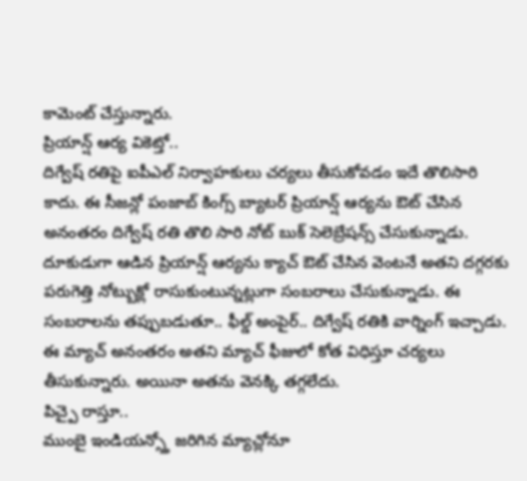కామెంట్ చేస్తున్నారు.
ప్రియాన్ష్ ఆర్య వికెట్తో..
దిగ్వేష్ రతిపై ఐపీఎల్ నిర్వాహకులు చర్యలు తీసుకోవడం ఇదే తొలిసారి కాదు. ఈ సీజన్లో పంజాబ్ కింగ్స్ బ్యాటర్ ప్రియాన్ష్ ఆర్యను ఔట్ చేసిన అనంతరం దిగ్వేష్ రతి తొలి సారి నోట్ బుక్ సెలెబ్రేషన్స్ చేసుకున్నాడు. దూకుడుగా ఆడిన ప్రియాన్ష్ ఆర్యను క్యాచ్ ఔట్ చేసిన వెంటనే అతని దగ్గరకు పరుగెత్తి నోట్బుక్లో రాసుకుంటున్నట్లుగా సంబరాలు చేసుకున్నాడు. ఈ సంబరాలను తప్పుబడుతూ.. ఫీల్డ్ అంపైర్.. దిగ్వేష్ రతికి వార్నింగ్ ఇచ్చాడు. ఈ మ్యాచ్ అనంతరం అతని మ్యాచ్ ఫీజులో కోత విధిస్తూ చర్యలు తీసుకున్నారు. అయినా అతను వెనక్కి తగ్గలేదు.
పిచ్పై రాస్తూ..
ముంబై ఇండియన్స్తో జరిగిన మ్యాచ్లోనూ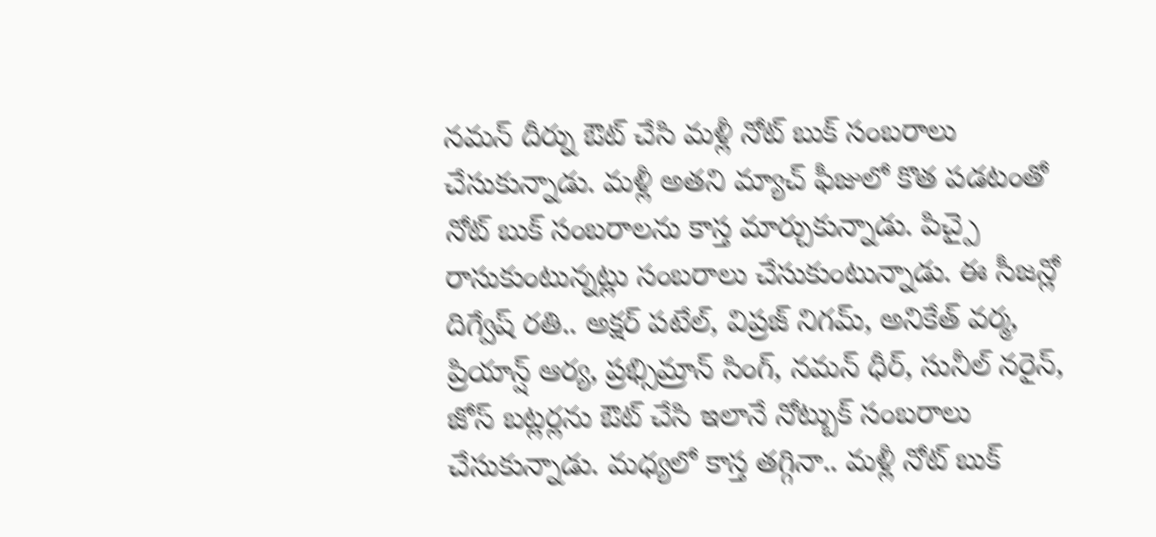నమన్ దీర్ను ఔట్ చేసి మళ్లీ నోట్ బుక్ సంబరాలు చేసుకున్నాడు. మళ్లీ అతని మ్యాచ్ ఫీజులో కొత పడటంతో నోట్ బుక్ సంబరాలను కాస్త మార్చుకున్నాడు. పిచ్పై రాసుకుంటున్నట్లు సంబరాలు చేసుకుంటున్నాడు. ఈ సీజన్లో దిగ్వేష్ రతి.. అక్షర్ పటేల్, విప్రజ్ నిగమ్, అనికేత్ వర్మ, ప్రియాన్ష్ ఆర్య, ప్రభ్సిమ్రాన్ సింగ్, నమన్ ధీర్, సునీల్ నరైన్, జోస్ బట్లర్లను ఔట్ చేసి ఇలానే నోట్బుక్ సంబరాలు చేసుకున్నాడు. మధ్యలో కాస్త తగ్గినా.. మళ్లీ నోట్ బుక్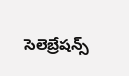సెలెబ్రేషన్స్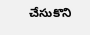చేసుకొని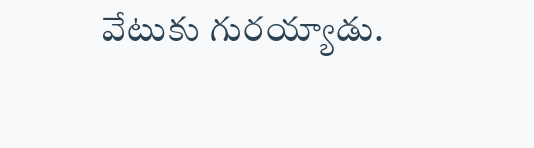వేటుకు గురయ్యాడు.